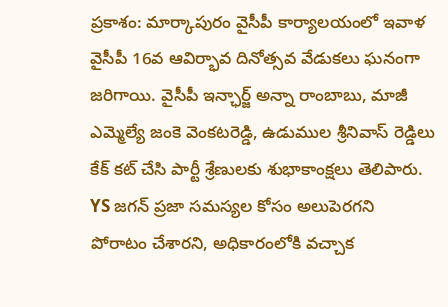ప్రకాశం: మార్కాపురం వైసీపీ కార్యాలయంలో ఇవాళ వైసీపీ 16వ ఆవిర్భావ దినోత్సవ వేడుకలు ఘనంగా జరిగాయి. వైసీపీ ఇన్ఛార్జ్ అన్నా రాంబాబు, మాజీ ఎమ్మెల్యే జంకె వెంకటరెడ్డి, ఉడుముల శ్రీనివాస్ రెడ్డిలు కేక్ కట్ చేసి పార్టీ శ్రేణులకు శుభాకాంక్షలు తెలిపారు. YS జగన్ ప్రజా సమస్యల కోసం అలుపెరగని పోరాటం చేశారని, అధికారంలోకి వచ్చాక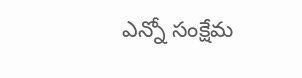ఎన్నో సంక్షేమ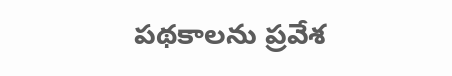పథకాలను ప్రవేశ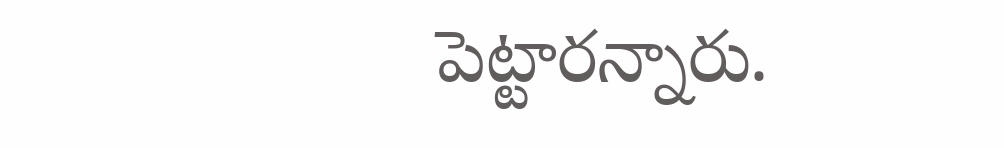పెట్టారన్నారు.